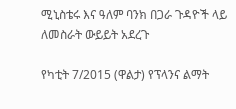ሚኒስቴሩ እና ዓለም ባንክ በጋራ ጉዳዮች ላይ ለመስራት ውይይት አደረጉ

የካቲት 7/2015 (ዋልታ) የፕላንና ልማት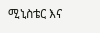ሚኒስቴር እና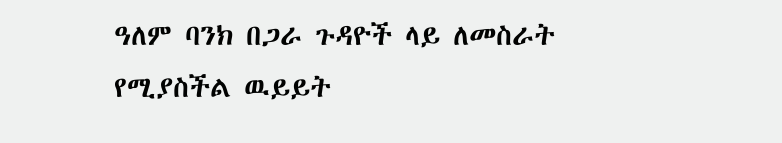ዓለም ባንክ በጋራ ጉዳዮች ላይ ለመስራት የሚያስችል ዉይይት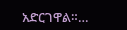አድርገዋል።…